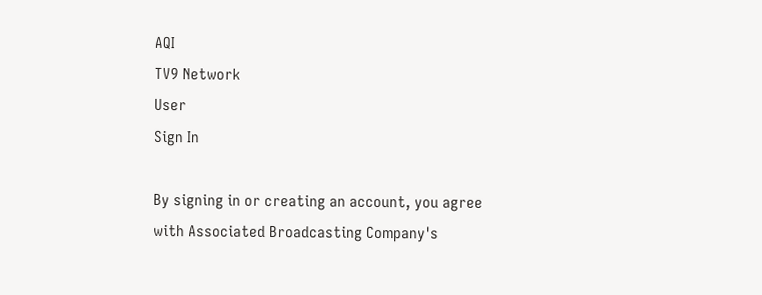AQI
TV9 Network
User
Sign In

By signing in or creating an account, you agree with Associated Broadcasting Company's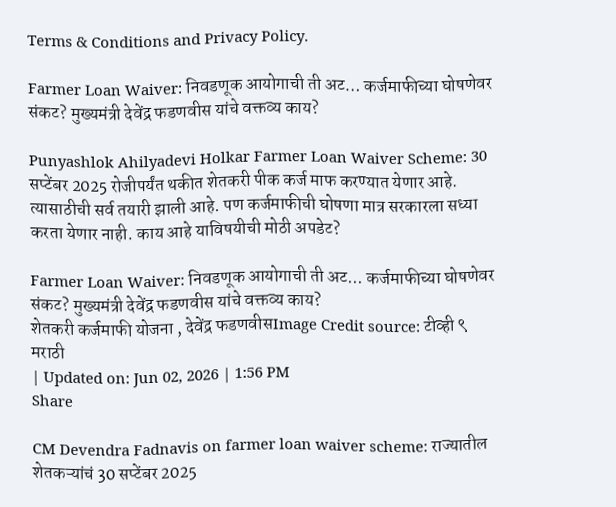Terms & Conditions and Privacy Policy.

Farmer Loan Waiver: निवडणूक आयोगाची ती अट… कर्जमाफीच्या घोषणेवर संकट? मुख्यमंत्री देवेंद्र फडणवीस यांचे वक्तव्य काय?

Punyashlok Ahilyadevi Holkar Farmer Loan Waiver Scheme: 30 सप्टेंबर 2025 रोजीपर्यंत थकीत शेतकरी पीक कर्ज माफ करण्यात येणार आहे. त्यासाठीची सर्व तयारी झाली आहे. पण कर्जमाफीची घोषणा मात्र सरकारला सध्या करता येणार नाही. काय आहे याविषयीची मोठी अपडेट?

Farmer Loan Waiver: निवडणूक आयोगाची ती अट... कर्जमाफीच्या घोषणेवर संकट? मुख्यमंत्री देवेंद्र फडणवीस यांचे वक्तव्य काय?
शेतकरी कर्जमाफी योजना , देवेंद्र फडणवीसImage Credit source: टीव्ही ९ मराठी
| Updated on: Jun 02, 2026 | 1:56 PM
Share

CM Devendra Fadnavis on farmer loan waiver scheme: राज्यातील शेतकऱ्यांचं 30 सप्टेंबर 2025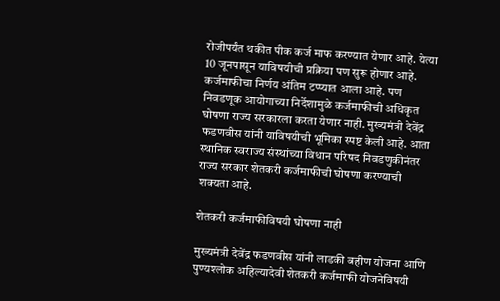रोजीपर्यंत थकीत पीक कर्ज माफ करण्यात येणार आहे. येत्या 10 जूनपासून याविषयीची प्रक्रिया पण सुरू होणार आहे. कर्जमाफीचा निर्णय अंतिम टप्प्यात आला आहे. पण निवडणूक आयोगाच्या निर्देशामुळे कर्जमाफीची अधिकृत घोषणा राज्य सरकारला करता येणार नाही. मुख्यमंत्री देवेंद्र फडणवीस यांनी याविषयीची भूमिका स्पष्ट केली आहे. आता स्थानिक स्वराज्य संस्थांच्या विधान परिषद निवडणुकीनंतर राज्य सरकार शेतकरी कर्जमाफीची घोषणा करण्याची शक्यता आहे.

शेतकरी कर्जमाफीविषयी घोषणा नाही

मुख्यमंत्री देवेंद्र फडणवीस यांनी लाडकी बहीण योजना आणि पुण्यश्लोक अहिल्यादेवी शेतकरी कर्जमाफी योजनेविषयी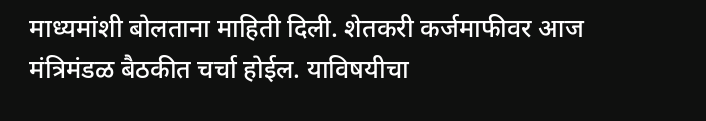माध्यमांशी बोलताना माहिती दिली. शेतकरी कर्जमाफीवर आज मंत्रिमंडळ बैठकीत चर्चा होईल. याविषयीचा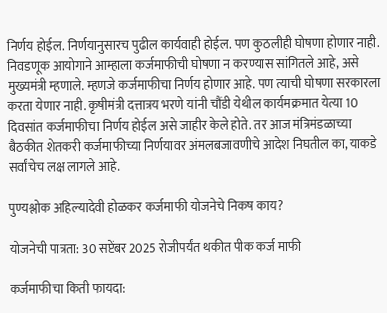निर्णय होईल. निर्णयानुसारच पुढील कार्यवाही होईल. पण कुठलीही घोषणा होणार नाही. निवडणूक आयोगाने आम्हाला कर्जमाफीची घोषणा न करण्यास सांगितले आहे, असे मुख्यमंत्री म्हणाले. म्हणजे कर्जमाफीचा निर्णय होणार आहे. पण त्याची घोषणा सरकारला करता येणार नाही. कृषीमंत्री दत्तात्रय भरणे यांनी चौंडी येथील कार्यमक्रमात येत्या 10 दिवसांत कर्जमाफीचा निर्णय होईल असे जाहीर केले होते. तर आज मंत्रिमंडळाच्या बैठकीत शेतकरी कर्जमाफीच्या निर्णयावर अंमलबजावणीचे आदेश निघतील का, याकडे सर्वांचेच लक्ष लागले आहे.

पुण्यश्लोक अहिल्यादेवी होळकर कर्जमाफी योजनेचे निकष काय?

योजनेची पात्रता: 30 सप्टेंबर 2025 रोजीपर्यंत थकीत पीक कर्ज माफी

कर्जमाफीचा किती फायदा: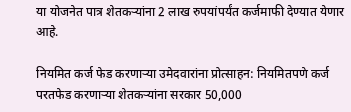या योजनेत पात्र शेतकऱ्यांना 2 लाख रुपयांपर्यंत कर्जमाफी देण्यात येणार आहे.

नियमित कर्ज फेड करणाऱ्या उमेदवारांना प्रोत्साहन: नियमितपणे कर्ज परतफेड करणाऱ्या शेतकऱ्यांना सरकार 50,000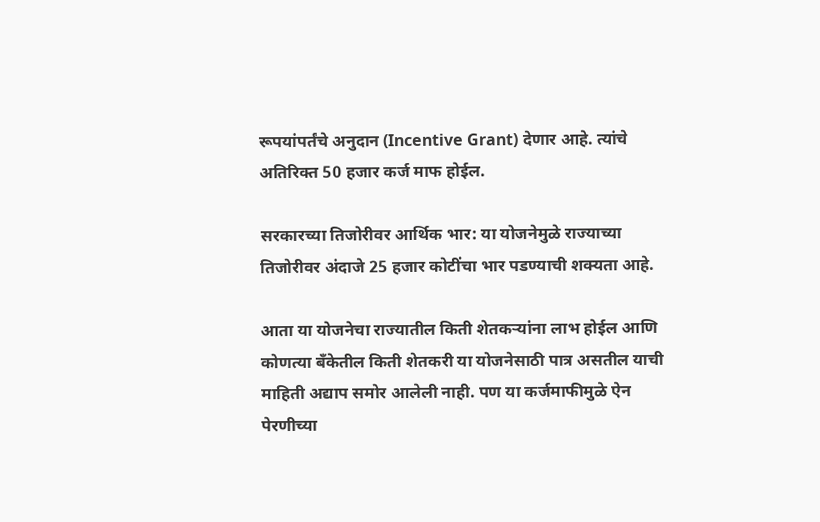रूपयांपर्तंचे अनुदान (Incentive Grant) देणार आहे. त्यांचे अतिरिक्त 50 हजार कर्ज माफ होईल.

सरकारच्या तिजोरीवर आर्थिक भार: या योजनेमुळे राज्याच्या तिजोरीवर अंदाजे 25 हजार कोटींचा भार पडण्याची शक्यता आहे.

आता या योजनेचा राज्यातील किती शेतकऱ्यांना लाभ होईल आणि कोणत्या बँकेतील किती शेतकरी या योजनेसाठी पात्र असतील याची माहिती अद्याप समोर आलेली नाही. पण या कर्जमाफीमुळे ऐन पेरणीच्या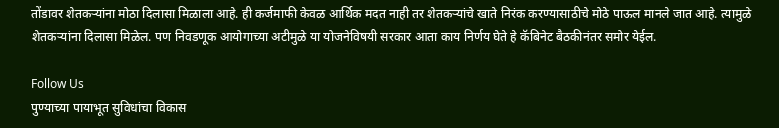तोंडावर शेतकऱ्यांना मोठा दिलासा मिळाला आहे. ही कर्जमाफी केवळ आर्थिक मदत नाही तर शेतकऱ्यांचे खाते निरंक करण्यासाठीचे मोठे पाऊल मानले जात आहे. त्यामुळे शेतकऱ्यांना दिलासा मिळेल. पण निवडणूक आयोगाच्या अटीमुळे या योजनेविषयी सरकार आता काय निर्णय घेते हे कॅबिनेट बैठकीनंतर समोर येईल.

Follow Us
पुण्याच्या पायाभूत सुविधांचा विकास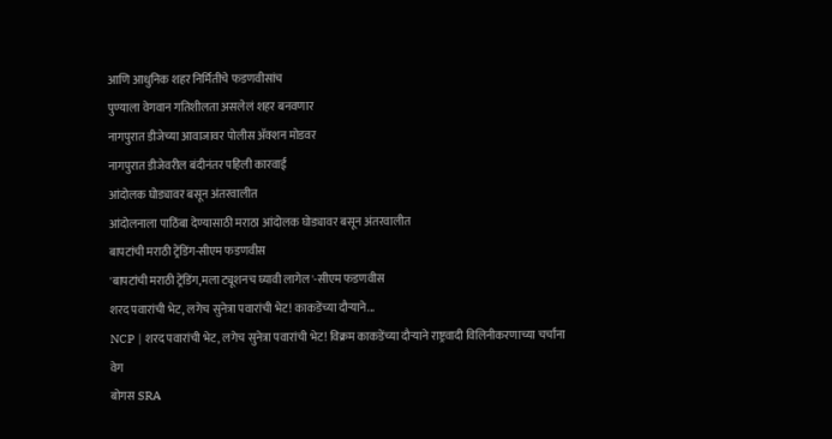आणि आधुनिक शहर निर्मितीचे फडणवीसांच
पुण्याला वेगवान गतिशीलता असलेलं शहर बनवणार
नागपुरात डीजेच्या आवाजावर पोलीस ॲक्शन मोडवर
नागपुरात डीजेवरील बंदीनंतर पहिली कारवाई
आंदोलक घोड्यावर बसून अंतरवालीत
आंदोलनाला पाठिंबा देण्यासाठी मराठा आंदोलक घोड्यावर बसून अंतरवालीत
बापटांची मराठी ट्रेंडिंग-सीएम फडणवीस
'बापटांची मराठी ट्रेंडिंग,मला ट्यूशनच घ्यावी लागेल'-सीएम फडणवीस
शरद पवारांची भेट, लगेच सुनेत्रा पवारांची भेट! काकडेंच्या दौऱ्याने...
NCP | शरद पवारांची भेट, लगेच सुनेत्रा पवारांची भेट! विक्रम काकडेंच्या दौऱ्याने राष्ट्रवादी विलिनीकरणाच्या चर्चांना वेग
बोगस SRA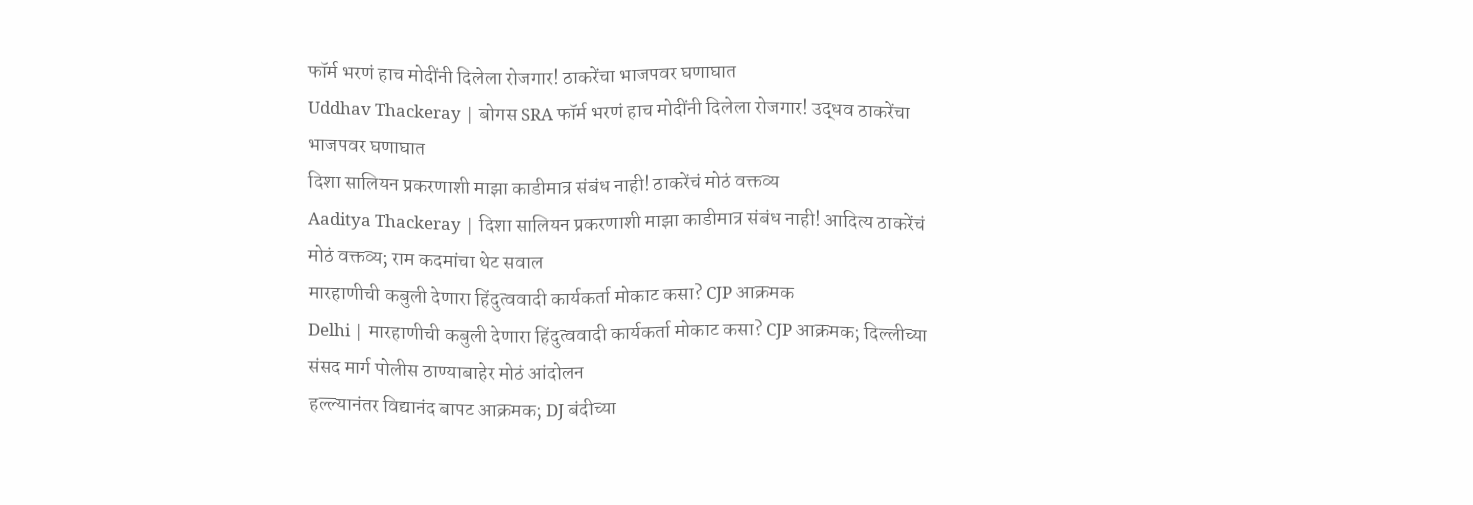फॉर्म भरणं हाच मोदींनी दिलेला रोजगार! ठाकरेंचा भाजपवर घणाघात
Uddhav Thackeray | बोगस SRA फॉर्म भरणं हाच मोदींनी दिलेला रोजगार! उद्धव ठाकरेंचा भाजपवर घणाघात
दिशा सालियन प्रकरणाशी माझा काडीमात्र संबंध नाही! ठाकरेंचं मोठं वक्तव्य
Aaditya Thackeray | दिशा सालियन प्रकरणाशी माझा काडीमात्र संबंध नाही! आदित्य ठाकरेंचं मोठं वक्तव्य; राम कदमांचा थेट सवाल
मारहाणीची कबुली देणारा हिंदुत्ववादी कार्यकर्ता मोकाट कसा? CJP आक्रमक
Delhi | मारहाणीची कबुली देणारा हिंदुत्ववादी कार्यकर्ता मोकाट कसा? CJP आक्रमक; दिल्लीच्या संसद मार्ग पोलीस ठाण्याबाहेर मोठं आंदोलन
हल्ल्यानंतर विद्यानंद बापट आक्रमक; DJ बंदीच्या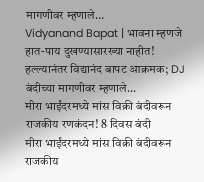मागणीवर म्हणाले...
Vidyanand Bapat | भावना म्हणजे हात-पाय दुखण्यासारख्या नाहीत! हल्ल्यानंतर विद्यानंद बापट आक्रमक; DJ बंदीच्या मागणीवर म्हणाले...
मीरा भाईंदरमध्ये मांस विक्री बंदीवरून राजकीय रणकंदन! 8 दिवस बंदी
मीरा भाईंदरमध्ये मांस विक्री बंदीवरून राजकीय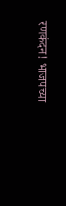रणकंदन! भाजपच्या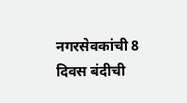नगरसेवकांची 8 दिवस बंदीची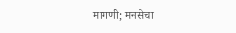मागणी; मनसेचा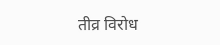तीव्र विरोध